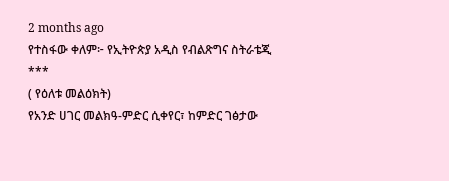2 months ago
የተስፋው ቀለም፦ የኢትዮጵያ አዲስ የብልጽግና ስትራቴጂ
***
( የዕለቱ መልዕክት)
የአንድ ሀገር መልክዓ-ምድር ሲቀየር፣ ከምድር ገፅታው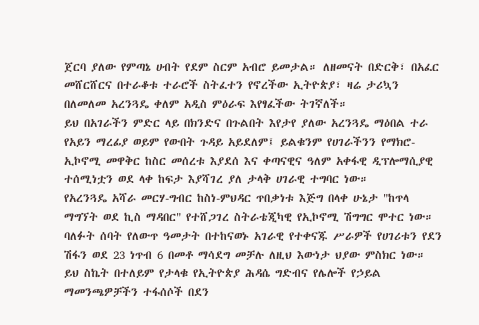ጀርባ ያለው የምጣኔ ሀብት የደም ስርም አብሮ ይመታል። ለዘመናት በድርቅ፣ በአፈር መሸርሸርና በተራቆቱ ተራሮች ስትፈተን የኖረችው ኢትዮጵያ፣ ዛሬ ታሪኳን በለመለመ አረንጓዴ ቀለም አዲስ ምዕራፍ እየፃፈችው ትገኛለች።
ይህ በአገራችን ምድር ላይ በክንድና በጉልበት እየታየ ያለው አረንጓዴ ማዕበል ተራ የአይን ማረፊያ ወይም የውበት ጉዳይ አይደለም፤ ይልቁንም የሀገራችንን የማክሮ-ኢኮኖሚ መዋቅር ከስር መሰረቱ እያደሰ እና ቀጣናዊና ዓለም አቀፋዊ ዲፕሎማሲያዊ ተሰሚነቷን ወደ ላቀ ከፍታ እያሻገረ ያለ ታላቅ ሀገራዊ ተግባር ነው።
የአረንጓዴ አሻራ መርሃ-ግብር ከስነ-ምህዳር ጥበቃነቱ እጅግ በላቀ ሁኔታ "ከጥላ ማግኘት ወደ ኪስ ማዳበር" የተሸጋገረ ስትራቴጂካዊ የኢኮኖሚ ሽግግር ሞተር ነው።
ባለፉት ሰባት የለውጥ ዓመታት በተከናወኑ አገራዊ የተቀናጁ ሥራዎች የሀገሪቱን የደን ሽፋን ወደ 23 ነጥብ 6 በመቶ ማሳደግ መቻሉ ለዚህ እውነታ ህያው ምስክር ነው።
ይህ ስኬት በተለይም የታላቁ የኢትዮጵያ ሕዳሴ ግድብና የሌሎች የኃይል ማመንጫዎቻችን ተፋሰሶች በደን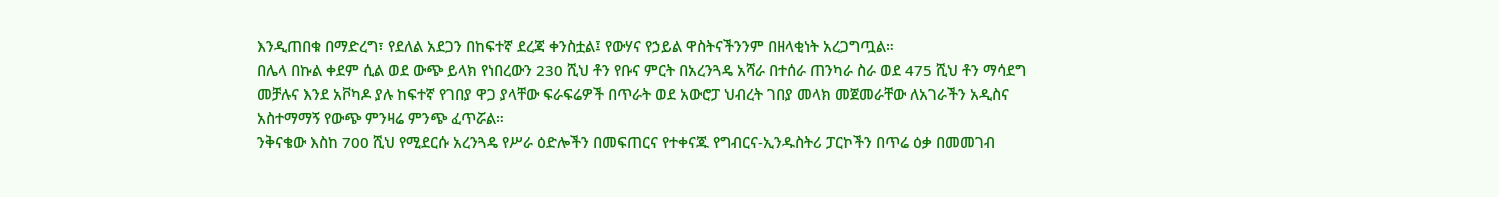እንዲጠበቁ በማድረግ፣ የደለል አደጋን በከፍተኛ ደረጃ ቀንስቷል፤ የውሃና የኃይል ዋስትናችንንም በዘላቂነት አረጋግጧል።
በሌላ በኩል ቀደም ሲል ወደ ውጭ ይላክ የነበረውን 230 ሺህ ቶን የቡና ምርት በአረንጓዴ አሻራ በተሰራ ጠንካራ ስራ ወደ 475 ሺህ ቶን ማሳደግ መቻሉና እንደ አቮካዶ ያሉ ከፍተኛ የገበያ ዋጋ ያላቸው ፍራፍሬዎች በጥራት ወደ አውሮፓ ህብረት ገበያ መላክ መጀመራቸው ለአገራችን አዲስና አስተማማኝ የውጭ ምንዛሬ ምንጭ ፈጥሯል።
ንቅናቄው እስከ 700 ሺህ የሚደርሱ አረንጓዴ የሥራ ዕድሎችን በመፍጠርና የተቀናጁ የግብርና-ኢንዱስትሪ ፓርኮችን በጥሬ ዕቃ በመመገብ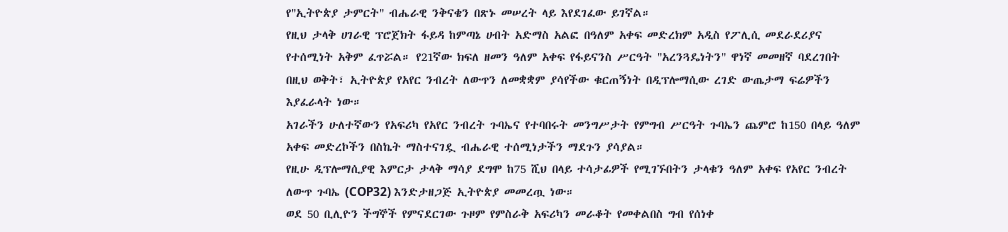የ"ኢትዮጵያ ታምርት" ብሔራዊ ንቅናቄን በጽኑ መሠረት ላይ እየደገፈው ይገኛል።
የዚህ ታላቅ ሀገራዊ ፕሮጀክት ፋይዳ ከምጣኔ ሀብት አድማስ አልፎ በዓለም አቀፍ መድረክም አዲስ የፖሊሲ መደራደሪያና የተሰሚነት አቅም ፈጥሯል። የ21ኛው ክፍለ ዘመን ዓለም አቀፍ የፋይናንስ ሥርዓት "አረንጓዴነትን" ዋነኛ መመዘኛ ባደረገበት በዚህ ወቅት፣ ኢትዮጵያ የአየር ንብረት ለውጥን ለመቋቋም ያሳየችው ቁርጠኝነት በዲፕሎማሲው ረገድ ውጤታማ ፍሬዎችን እያፈራላት ነው።
አገራችን ሁለተኛውን የአፍሪካ የአየር ንብረት ጉባኤና የተባበሩት መንግሥታት የምግብ ሥርዓት ጉባኤን ጨምሮ ከ150 በላይ ዓለም አቀፍ መድረኮችን በስኬት ማስተናገዷ ብሔራዊ ተሰሚነታችን ማደጉን ያሳያል።
የዚሁ ዲፕሎማሲያዊ እምርታ ታላቅ ማሳያ ደግሞ ከ75 ሺህ በላይ ተሳታፊዎች የሚገኙበትን ታላቁን ዓለም አቀፍ የአየር ንብረት ለውጥ ጉባኤ (COP32) እንድታዘጋጅ ኢትዮጵያ መመረጧ ነው።
ወደ 50 ቢሊዮን ችግኞች የምናደርገው ጉዞም የምስራቅ አፍሪካን መራቆት የመቀልበስ ግብ የሰነቀ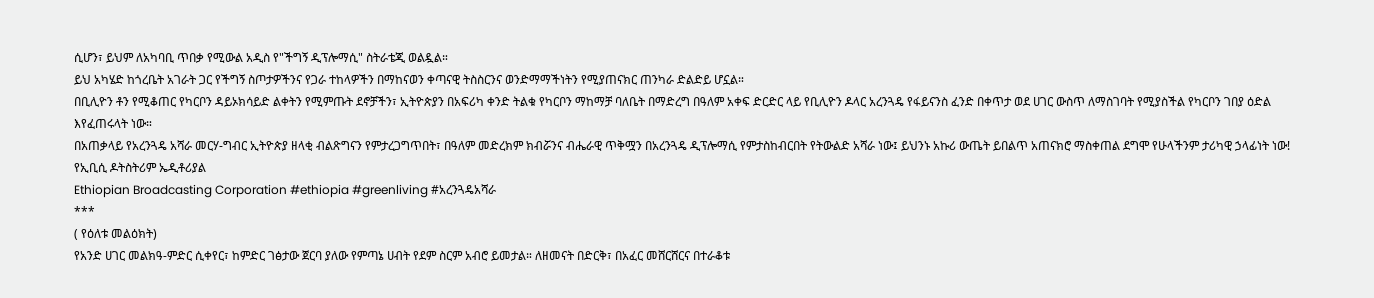ሲሆን፣ ይህም ለአካባቢ ጥበቃ የሚውል አዲስ የ"ችግኝ ዲፕሎማሲ" ስትራቴጂ ወልዷል።
ይህ አካሄድ ከጎረቤት አገራት ጋር የችግኝ ስጦታዎችንና የጋራ ተከላዎችን በማከናወን ቀጣናዊ ትስስርንና ወንድማማችነትን የሚያጠናክር ጠንካራ ድልድይ ሆኗል።
በቢሊዮን ቶን የሚቆጠር የካርቦን ዳይኦክሳይድ ልቀትን የሚምጡት ደኖቻችን፣ ኢትዮጵያን በአፍሪካ ቀንድ ትልቁ የካርቦን ማከማቻ ባለቤት በማድረግ በዓለም አቀፍ ድርድር ላይ የቢሊዮን ዶላር አረንጓዴ የፋይናንስ ፈንድ በቀጥታ ወደ ሀገር ውስጥ ለማስገባት የሚያስችል የካርቦን ገበያ ዕድል እየፈጠሩላት ነው።
በአጠቃላይ የአረንጓዴ አሻራ መርሃ-ግብር ኢትዮጵያ ዘላቂ ብልጽግናን የምታረጋግጥበት፣ በዓለም መድረክም ክብሯንና ብሔራዊ ጥቅሟን በአረንጓዴ ዲፕሎማሲ የምታስከብርበት የትውልድ አሻራ ነው፤ ይህንኑ አኩሪ ውጤት ይበልጥ አጠናክሮ ማስቀጠል ደግሞ የሁላችንም ታሪካዊ ኃላፊነት ነው!
የኢቢሲ ዶትስትሪም ኤዲቶሪያል
Ethiopian Broadcasting Corporation #ethiopia #greenliving #አረንጓዴአሻራ
***
( የዕለቱ መልዕክት)
የአንድ ሀገር መልክዓ-ምድር ሲቀየር፣ ከምድር ገፅታው ጀርባ ያለው የምጣኔ ሀብት የደም ስርም አብሮ ይመታል። ለዘመናት በድርቅ፣ በአፈር መሸርሸርና በተራቆቱ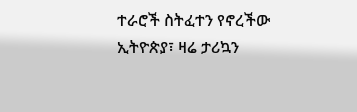ተራሮች ስትፈተን የኖረችው ኢትዮጵያ፣ ዛሬ ታሪኳን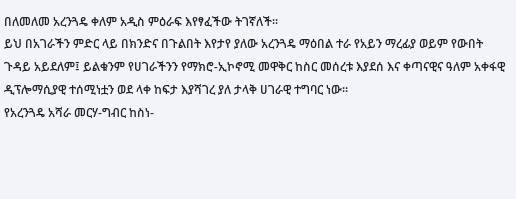በለመለመ አረንጓዴ ቀለም አዲስ ምዕራፍ እየፃፈችው ትገኛለች።
ይህ በአገራችን ምድር ላይ በክንድና በጉልበት እየታየ ያለው አረንጓዴ ማዕበል ተራ የአይን ማረፊያ ወይም የውበት ጉዳይ አይደለም፤ ይልቁንም የሀገራችንን የማክሮ-ኢኮኖሚ መዋቅር ከስር መሰረቱ እያደሰ እና ቀጣናዊና ዓለም አቀፋዊ ዲፕሎማሲያዊ ተሰሚነቷን ወደ ላቀ ከፍታ እያሻገረ ያለ ታላቅ ሀገራዊ ተግባር ነው።
የአረንጓዴ አሻራ መርሃ-ግብር ከስነ-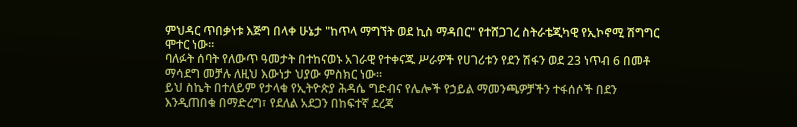ምህዳር ጥበቃነቱ እጅግ በላቀ ሁኔታ "ከጥላ ማግኘት ወደ ኪስ ማዳበር" የተሸጋገረ ስትራቴጂካዊ የኢኮኖሚ ሽግግር ሞተር ነው።
ባለፉት ሰባት የለውጥ ዓመታት በተከናወኑ አገራዊ የተቀናጁ ሥራዎች የሀገሪቱን የደን ሽፋን ወደ 23 ነጥብ 6 በመቶ ማሳደግ መቻሉ ለዚህ እውነታ ህያው ምስክር ነው።
ይህ ስኬት በተለይም የታላቁ የኢትዮጵያ ሕዳሴ ግድብና የሌሎች የኃይል ማመንጫዎቻችን ተፋሰሶች በደን እንዲጠበቁ በማድረግ፣ የደለል አደጋን በከፍተኛ ደረጃ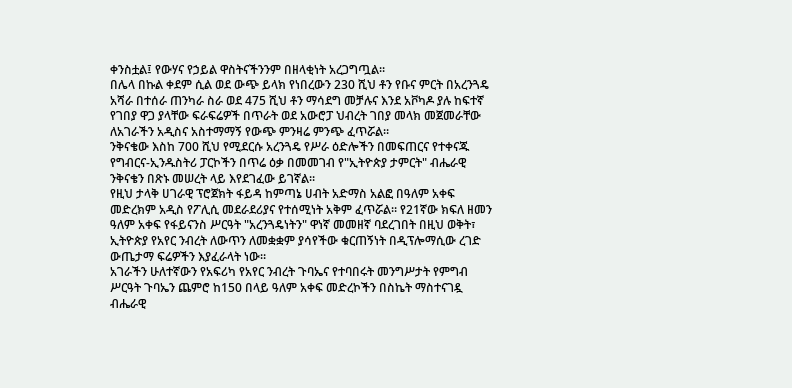ቀንስቷል፤ የውሃና የኃይል ዋስትናችንንም በዘላቂነት አረጋግጧል።
በሌላ በኩል ቀደም ሲል ወደ ውጭ ይላክ የነበረውን 230 ሺህ ቶን የቡና ምርት በአረንጓዴ አሻራ በተሰራ ጠንካራ ስራ ወደ 475 ሺህ ቶን ማሳደግ መቻሉና እንደ አቮካዶ ያሉ ከፍተኛ የገበያ ዋጋ ያላቸው ፍራፍሬዎች በጥራት ወደ አውሮፓ ህብረት ገበያ መላክ መጀመራቸው ለአገራችን አዲስና አስተማማኝ የውጭ ምንዛሬ ምንጭ ፈጥሯል።
ንቅናቄው እስከ 700 ሺህ የሚደርሱ አረንጓዴ የሥራ ዕድሎችን በመፍጠርና የተቀናጁ የግብርና-ኢንዱስትሪ ፓርኮችን በጥሬ ዕቃ በመመገብ የ"ኢትዮጵያ ታምርት" ብሔራዊ ንቅናቄን በጽኑ መሠረት ላይ እየደገፈው ይገኛል።
የዚህ ታላቅ ሀገራዊ ፕሮጀክት ፋይዳ ከምጣኔ ሀብት አድማስ አልፎ በዓለም አቀፍ መድረክም አዲስ የፖሊሲ መደራደሪያና የተሰሚነት አቅም ፈጥሯል። የ21ኛው ክፍለ ዘመን ዓለም አቀፍ የፋይናንስ ሥርዓት "አረንጓዴነትን" ዋነኛ መመዘኛ ባደረገበት በዚህ ወቅት፣ ኢትዮጵያ የአየር ንብረት ለውጥን ለመቋቋም ያሳየችው ቁርጠኝነት በዲፕሎማሲው ረገድ ውጤታማ ፍሬዎችን እያፈራላት ነው።
አገራችን ሁለተኛውን የአፍሪካ የአየር ንብረት ጉባኤና የተባበሩት መንግሥታት የምግብ ሥርዓት ጉባኤን ጨምሮ ከ150 በላይ ዓለም አቀፍ መድረኮችን በስኬት ማስተናገዷ ብሔራዊ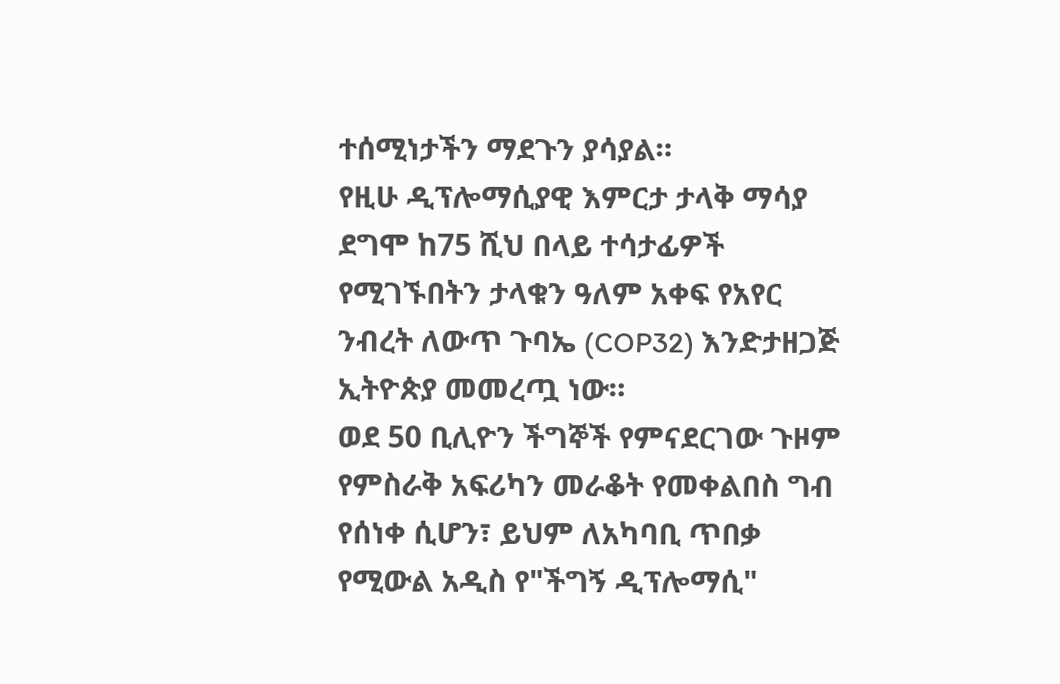ተሰሚነታችን ማደጉን ያሳያል።
የዚሁ ዲፕሎማሲያዊ እምርታ ታላቅ ማሳያ ደግሞ ከ75 ሺህ በላይ ተሳታፊዎች የሚገኙበትን ታላቁን ዓለም አቀፍ የአየር ንብረት ለውጥ ጉባኤ (COP32) እንድታዘጋጅ ኢትዮጵያ መመረጧ ነው።
ወደ 50 ቢሊዮን ችግኞች የምናደርገው ጉዞም የምስራቅ አፍሪካን መራቆት የመቀልበስ ግብ የሰነቀ ሲሆን፣ ይህም ለአካባቢ ጥበቃ የሚውል አዲስ የ"ችግኝ ዲፕሎማሲ"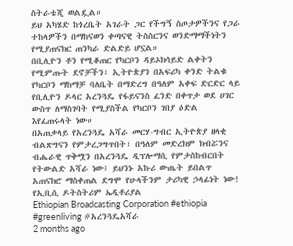ስትራቴጂ ወልዷል።
ይህ አካሄድ ከጎረቤት አገራት ጋር የችግኝ ስጦታዎችንና የጋራ ተከላዎችን በማከናወን ቀጣናዊ ትስስርንና ወንድማማችነትን የሚያጠናክር ጠንካራ ድልድይ ሆኗል።
በቢሊዮን ቶን የሚቆጠር የካርቦን ዳይኦክሳይድ ልቀትን የሚምጡት ደኖቻችን፣ ኢትዮጵያን በአፍሪካ ቀንድ ትልቁ የካርቦን ማከማቻ ባለቤት በማድረግ በዓለም አቀፍ ድርድር ላይ የቢሊዮን ዶላር አረንጓዴ የፋይናንስ ፈንድ በቀጥታ ወደ ሀገር ውስጥ ለማስገባት የሚያስችል የካርቦን ገበያ ዕድል እየፈጠሩላት ነው።
በአጠቃላይ የአረንጓዴ አሻራ መርሃ-ግብር ኢትዮጵያ ዘላቂ ብልጽግናን የምታረጋግጥበት፣ በዓለም መድረክም ክብሯንና ብሔራዊ ጥቅሟን በአረንጓዴ ዲፕሎማሲ የምታስከብርበት የትውልድ አሻራ ነው፤ ይህንኑ አኩሪ ውጤት ይበልጥ አጠናክሮ ማስቀጠል ደግሞ የሁላችንም ታሪካዊ ኃላፊነት ነው!
የኢቢሲ ዶትስትሪም ኤዲቶሪያል
Ethiopian Broadcasting Corporation #ethiopia #greenliving #አረንጓዴአሻራ
2 months ago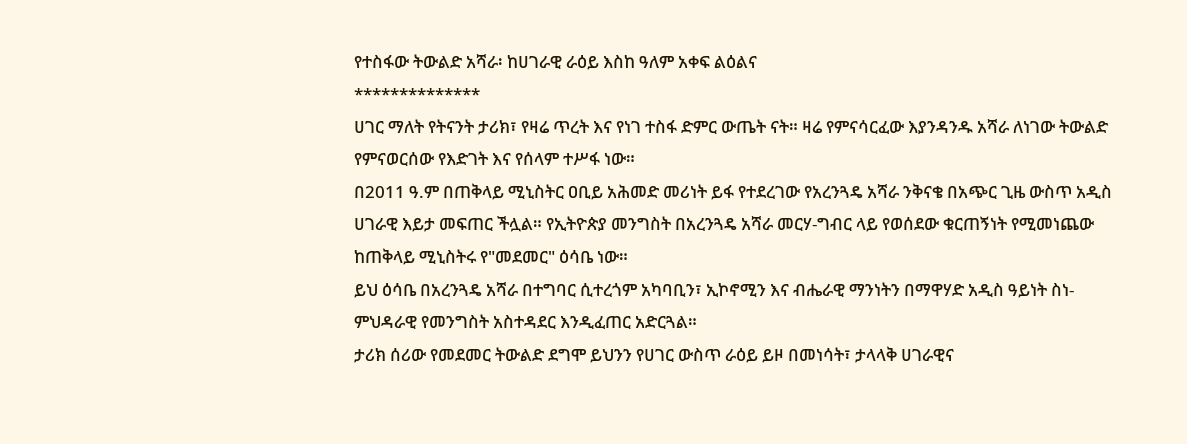የተስፋው ትውልድ አሻራ፡ ከሀገራዊ ራዕይ እስከ ዓለም አቀፍ ልዕልና
**************
ሀገር ማለት የትናንት ታሪክ፣ የዛሬ ጥረት እና የነገ ተስፋ ድምር ውጤት ናት። ዛሬ የምናሳርፈው እያንዳንዱ አሻራ ለነገው ትውልድ የምናወርሰው የእድገት እና የሰላም ተሥፋ ነው።
በ2011 ዓ.ም በጠቅላይ ሚኒስትር ዐቢይ አሕመድ መሪነት ይፋ የተደረገው የአረንጓዴ አሻራ ንቅናቄ በአጭር ጊዜ ውስጥ አዲስ ሀገራዊ እይታ መፍጠር ችሏል። የኢትዮጵያ መንግስት በአረንጓዴ አሻራ መርሃ-ግብር ላይ የወሰደው ቁርጠኝነት የሚመነጨው ከጠቅላይ ሚኒስትሩ የ"መደመር" ዕሳቤ ነው።
ይህ ዕሳቤ በአረንጓዴ አሻራ በተግባር ሲተረጎም አካባቢን፣ ኢኮኖሚን እና ብሔራዊ ማንነትን በማዋሃድ አዲስ ዓይነት ስነ-ምህዳራዊ የመንግስት አስተዳደር እንዲፈጠር አድርጓል።
ታሪክ ሰሪው የመደመር ትውልድ ደግሞ ይህንን የሀገር ውስጥ ራዕይ ይዞ በመነሳት፣ ታላላቅ ሀገራዊና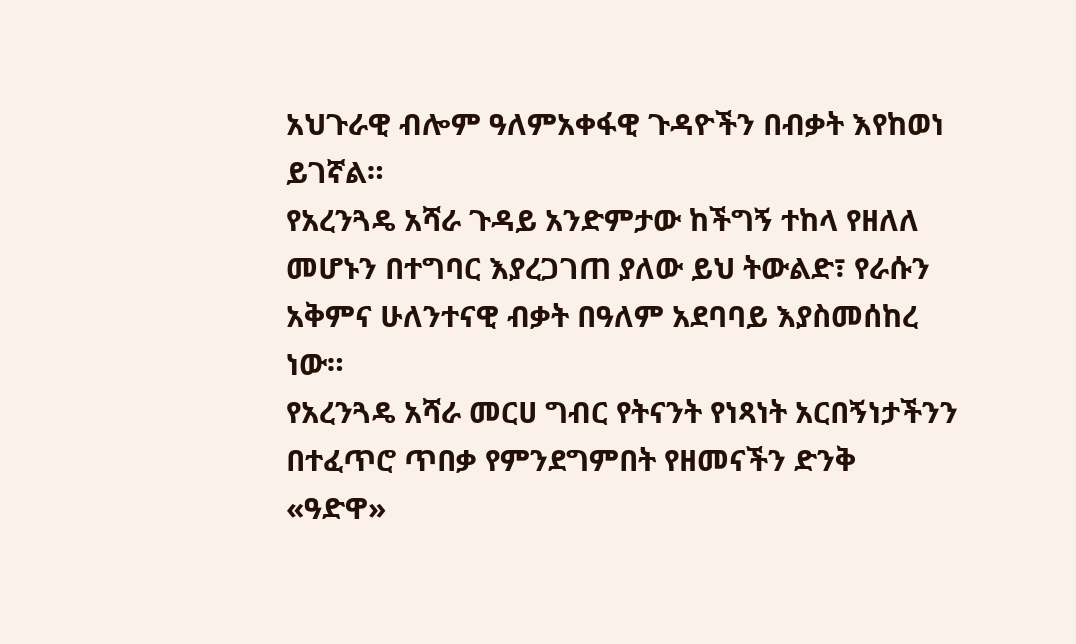አህጉራዊ ብሎም ዓለምአቀፋዊ ጉዳዮችን በብቃት እየከወነ ይገኛል።
የአረንጓዴ አሻራ ጉዳይ አንድምታው ከችግኝ ተከላ የዘለለ መሆኑን በተግባር እያረጋገጠ ያለው ይህ ትውልድ፣ የራሱን አቅምና ሁለንተናዊ ብቃት በዓለም አደባባይ እያስመሰከረ ነው።
የአረንጓዴ አሻራ መርሀ ግብር የትናንት የነጻነት አርበኝነታችንን በተፈጥሮ ጥበቃ የምንደግምበት የዘመናችን ድንቅ «ዓድዋ»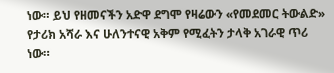ነው። ይህ የዘመናችን አድዋ ደግሞ የዛሬውን «የመደመር ትውልድ» የታሪክ አሻራ እና ሁለንተናዊ አቅም የሚፈትን ታላቅ አገራዊ ጥሪ ነው።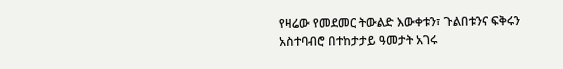የዛሬው የመደመር ትውልድ እውቀቱን፣ ጉልበቱንና ፍቅሩን አስተባብሮ በተከታታይ ዓመታት አገሩ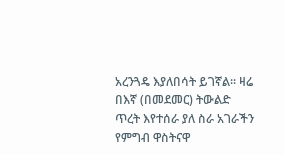አረንጓዴ እያለበሳት ይገኛል። ዛሬ በእኛ (በመደመር) ትውልድ ጥረት እየተሰራ ያለ ስራ አገራችን የምግብ ዋስትናዋ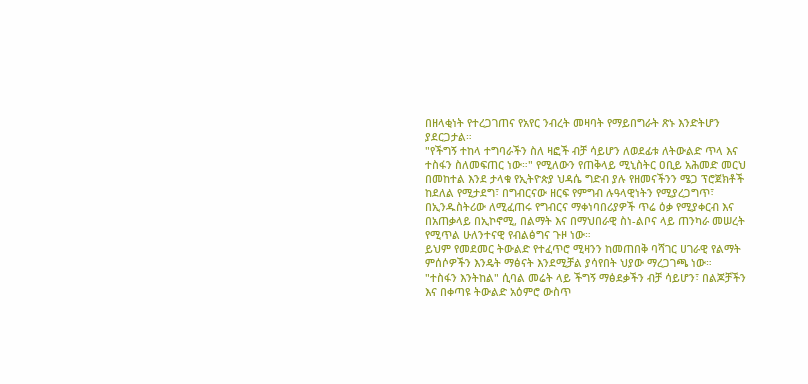በዘላቂነት የተረጋገጠና የአየር ንብረት መዛባት የማይበግራት ጽኑ እንድትሆን ያደርጋታል።
"የችግኝ ተከላ ተግባራችን ስለ ዛፎች ብቻ ሳይሆን ለወደፊቱ ለትውልድ ጥላ እና ተስፋን ስለመፍጠር ነው።" የሚለውን የጠቅላይ ሚኒስትር ዐቢይ አሕመድ መርህ በመከተል እንደ ታላቁ የኢትዮጵያ ህዳሴ ግድብ ያሉ የዘመናችንን ሜጋ ፕሮጀክቶች ከደለል የሚታደግ፣ በግብርናው ዘርፍ የምግብ ሉዓላዊነትን የሚያረጋግጥ፣ በኢንዱስትሪው ለሚፈጠሩ የግብርና ማቀነባበሪያዎች ጥሬ ዕቃ የሚያቀርብ እና በአጠቃላይ በኢኮኖሚ, በልማት እና በማህበራዊ ስነ-ልቦና ላይ ጠንካራ መሠረት የሚጥል ሁለንተናዊ የብልፅግና ጉዞ ነው።
ይህም የመደመር ትውልድ የተፈጥሮ ሚዛንን ከመጠበቅ ባሻገር ሀገራዊ የልማት ምሰሶዎችን እንዴት ማፅናት እንደሚቻል ያሳየበት ህያው ማረጋገጫ ነው።
"ተስፋን እንትከል" ሲባል መሬት ላይ ችግኝ ማፅደቃችን ብቻ ሳይሆን፣ በልጆቻችን እና በቀጣዩ ትውልድ አዕምሮ ውስጥ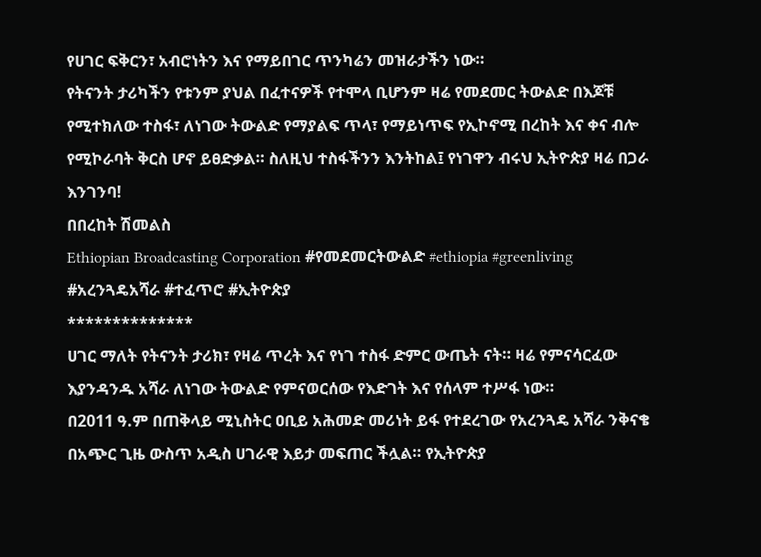የሀገር ፍቅርን፣ አብሮነትን እና የማይበገር ጥንካሬን መዝራታችን ነው።
የትናንት ታሪካችን የቱንም ያህል በፈተናዎች የተሞላ ቢሆንም ዛሬ የመደመር ትውልድ በእጆቹ የሚተክለው ተስፋ፣ ለነገው ትውልድ የማያልፍ ጥላ፣ የማይነጥፍ የኢኮኖሚ በረከት እና ቀና ብሎ የሚኮራባት ቅርስ ሆኖ ይፀድቃል። ስለዚህ ተስፋችንን እንትከል፤ የነገዋን ብሩህ ኢትዮጵያ ዛሬ በጋራ እንገንባ!
በበረከት ሽመልስ
Ethiopian Broadcasting Corporation #የመደመርትውልድ #ethiopia #greenliving #አረንጓዴአሻራ #ተፈጥሮ #ኢትዮጵያ
**************
ሀገር ማለት የትናንት ታሪክ፣ የዛሬ ጥረት እና የነገ ተስፋ ድምር ውጤት ናት። ዛሬ የምናሳርፈው እያንዳንዱ አሻራ ለነገው ትውልድ የምናወርሰው የእድገት እና የሰላም ተሥፋ ነው።
በ2011 ዓ.ም በጠቅላይ ሚኒስትር ዐቢይ አሕመድ መሪነት ይፋ የተደረገው የአረንጓዴ አሻራ ንቅናቄ በአጭር ጊዜ ውስጥ አዲስ ሀገራዊ እይታ መፍጠር ችሏል። የኢትዮጵያ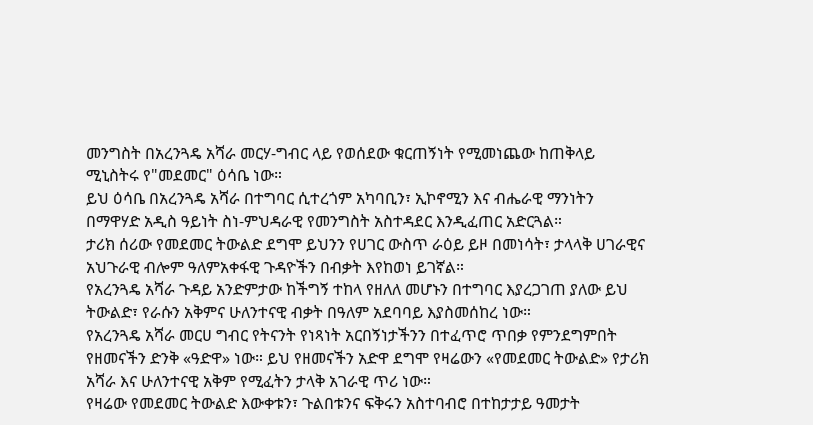መንግስት በአረንጓዴ አሻራ መርሃ-ግብር ላይ የወሰደው ቁርጠኝነት የሚመነጨው ከጠቅላይ ሚኒስትሩ የ"መደመር" ዕሳቤ ነው።
ይህ ዕሳቤ በአረንጓዴ አሻራ በተግባር ሲተረጎም አካባቢን፣ ኢኮኖሚን እና ብሔራዊ ማንነትን በማዋሃድ አዲስ ዓይነት ስነ-ምህዳራዊ የመንግስት አስተዳደር እንዲፈጠር አድርጓል።
ታሪክ ሰሪው የመደመር ትውልድ ደግሞ ይህንን የሀገር ውስጥ ራዕይ ይዞ በመነሳት፣ ታላላቅ ሀገራዊና አህጉራዊ ብሎም ዓለምአቀፋዊ ጉዳዮችን በብቃት እየከወነ ይገኛል።
የአረንጓዴ አሻራ ጉዳይ አንድምታው ከችግኝ ተከላ የዘለለ መሆኑን በተግባር እያረጋገጠ ያለው ይህ ትውልድ፣ የራሱን አቅምና ሁለንተናዊ ብቃት በዓለም አደባባይ እያስመሰከረ ነው።
የአረንጓዴ አሻራ መርሀ ግብር የትናንት የነጻነት አርበኝነታችንን በተፈጥሮ ጥበቃ የምንደግምበት የዘመናችን ድንቅ «ዓድዋ» ነው። ይህ የዘመናችን አድዋ ደግሞ የዛሬውን «የመደመር ትውልድ» የታሪክ አሻራ እና ሁለንተናዊ አቅም የሚፈትን ታላቅ አገራዊ ጥሪ ነው።
የዛሬው የመደመር ትውልድ እውቀቱን፣ ጉልበቱንና ፍቅሩን አስተባብሮ በተከታታይ ዓመታት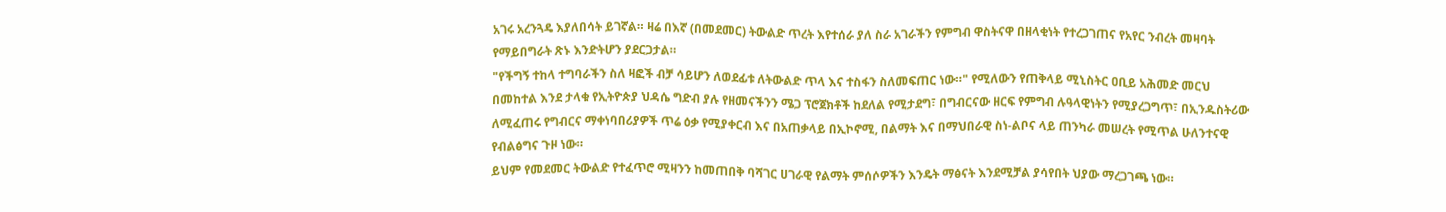አገሩ አረንጓዴ እያለበሳት ይገኛል። ዛሬ በእኛ (በመደመር) ትውልድ ጥረት እየተሰራ ያለ ስራ አገራችን የምግብ ዋስትናዋ በዘላቂነት የተረጋገጠና የአየር ንብረት መዛባት የማይበግራት ጽኑ እንድትሆን ያደርጋታል።
"የችግኝ ተከላ ተግባራችን ስለ ዛፎች ብቻ ሳይሆን ለወደፊቱ ለትውልድ ጥላ እና ተስፋን ስለመፍጠር ነው።" የሚለውን የጠቅላይ ሚኒስትር ዐቢይ አሕመድ መርህ በመከተል እንደ ታላቁ የኢትዮጵያ ህዳሴ ግድብ ያሉ የዘመናችንን ሜጋ ፕሮጀክቶች ከደለል የሚታደግ፣ በግብርናው ዘርፍ የምግብ ሉዓላዊነትን የሚያረጋግጥ፣ በኢንዱስትሪው ለሚፈጠሩ የግብርና ማቀነባበሪያዎች ጥሬ ዕቃ የሚያቀርብ እና በአጠቃላይ በኢኮኖሚ, በልማት እና በማህበራዊ ስነ-ልቦና ላይ ጠንካራ መሠረት የሚጥል ሁለንተናዊ የብልፅግና ጉዞ ነው።
ይህም የመደመር ትውልድ የተፈጥሮ ሚዛንን ከመጠበቅ ባሻገር ሀገራዊ የልማት ምሰሶዎችን እንዴት ማፅናት እንደሚቻል ያሳየበት ህያው ማረጋገጫ ነው።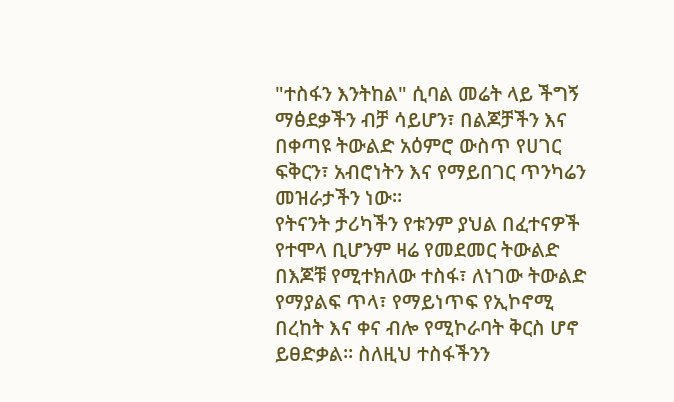"ተስፋን እንትከል" ሲባል መሬት ላይ ችግኝ ማፅደቃችን ብቻ ሳይሆን፣ በልጆቻችን እና በቀጣዩ ትውልድ አዕምሮ ውስጥ የሀገር ፍቅርን፣ አብሮነትን እና የማይበገር ጥንካሬን መዝራታችን ነው።
የትናንት ታሪካችን የቱንም ያህል በፈተናዎች የተሞላ ቢሆንም ዛሬ የመደመር ትውልድ በእጆቹ የሚተክለው ተስፋ፣ ለነገው ትውልድ የማያልፍ ጥላ፣ የማይነጥፍ የኢኮኖሚ በረከት እና ቀና ብሎ የሚኮራባት ቅርስ ሆኖ ይፀድቃል። ስለዚህ ተስፋችንን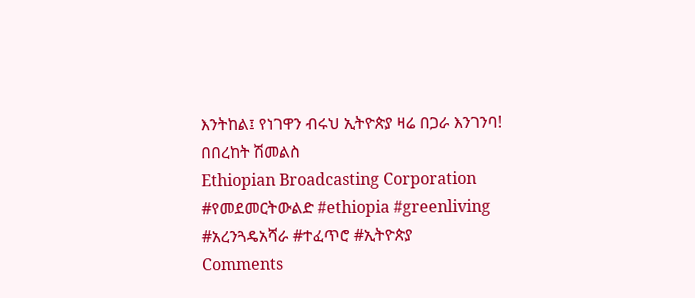እንትከል፤ የነገዋን ብሩህ ኢትዮጵያ ዛሬ በጋራ እንገንባ!
በበረከት ሽመልስ
Ethiopian Broadcasting Corporation #የመደመርትውልድ #ethiopia #greenliving #አረንጓዴአሻራ #ተፈጥሮ #ኢትዮጵያ
Comments